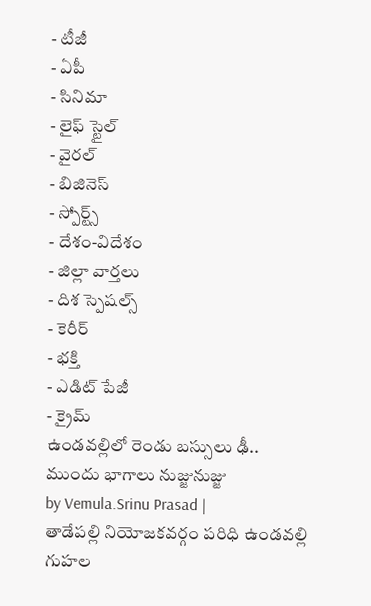- టీజీ
- ఏపీ
- సినిమా
- లైఫ్ స్టైల్
- వైరల్
- బిజినెస్
- స్పోర్ట్స్
- దేశం-విదేశం
- జిల్లా వార్తలు
- దిశ స్పెషల్స్
- కెరీర్
- భక్తి
- ఎడిట్ పేజీ
- క్రైమ్
ఉండవల్లిలో రెండు బస్సులు ఢీ.. ముందు భాగాలు నుజ్జునుజ్జు
by Vemula.Srinu Prasad |
తాడేపల్లి నియోజకవర్గం పరిధి ఉండవల్లి గుహల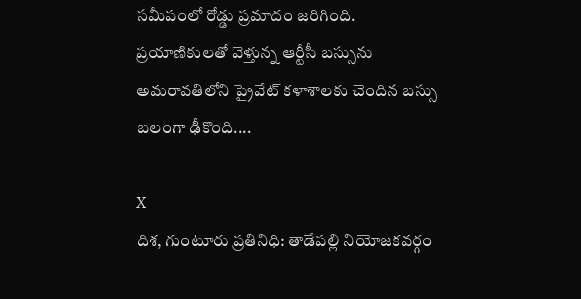సమీపంలో రోడ్డు ప్రమాదం జరిగింది. ప్రయాణికులతో వెళ్తున్న ఆర్టీసీ బస్సును అమరావతిలోని ప్రైవేట్ కళాశాలకు చెందిన బస్సు బలంగా ఢీకొంది....

X
దిశ, గుంటూరు ప్రతినిధి: తాడేపల్లి నియోజకవర్గం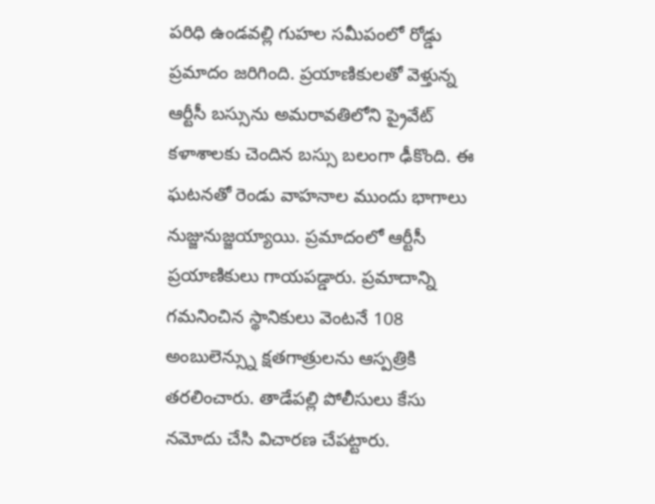పరిధి ఉండవల్లి గుహల సమీపంలో రోడ్డు ప్రమాదం జరిగింది. ప్రయాణికులతో వెళ్తున్న ఆర్టీసీ బస్సును అమరావతిలోని ప్రైవేట్ కళాశాలకు చెందిన బస్సు బలంగా ఢీకొంది. ఈ ఘటనతో రెండు వాహనాల ముందు భాగాలు నుజ్జునుజ్జయ్యాయి. ప్రమాదంలో ఆర్టీసీ ప్రయాణికులు గాయపడ్డారు. ప్రమాదాన్ని గమనించిన స్థానికులు వెంటనే 108 అంబులెన్స్ను క్షతగాత్రులను ఆస్పత్రికి తరలించారు. తాడేపల్లి పోలీసులు కేసు నమోదు చేసి విచారణ చేపట్టారు.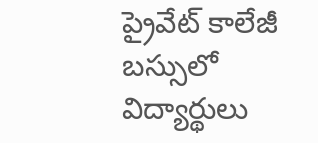ప్రైవేట్ కాలేజీ బస్సులో విద్యార్థులు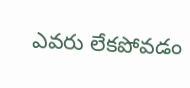ఎవరు లేకపోవడం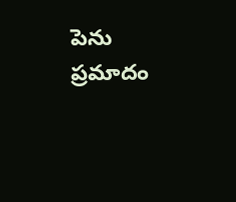పెను ప్రమాదం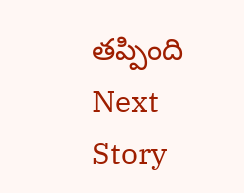తప్పింది
Next Story